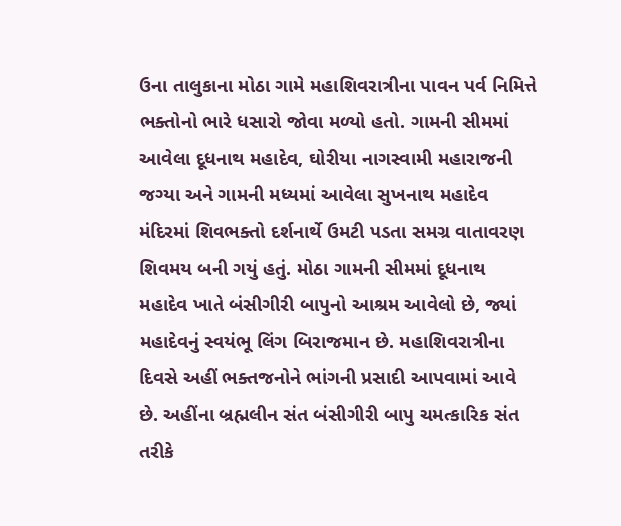ઉના તાલુકાના મોઠા ગામે મહાશિવરાત્રીના પાવન પર્વ નિમિત્તે ભક્તોનો ભારે ધસારો જોવા મળ્યો હતો. ગામની સીમમાં આવેલા દૂધનાથ મહાદેવ, ઘોરીયા નાગસ્વામી મહારાજની જગ્યા અને ગામની મધ્યમાં આવેલા સુખનાથ મહાદેવ મંદિરમાં શિવભક્તો દર્શનાર્થે ઉમટી પડતા સમગ્ર વાતાવરણ શિવમય બની ગયું હતું. મોઠા ગામની સીમમાં દૂધનાથ મહાદેવ ખાતે બંસીગીરી બાપુનો આશ્રમ આવેલો છે, જ્યાં મહાદેવનું સ્વયંભૂ લિંગ બિરાજમાન છે. મહાશિવરાત્રીના દિવસે અહીં ભક્તજનોને ભાંગની પ્રસાદી આપવામાં આવે છે. અહીંના બ્રહ્મલીન સંત બંસીગીરી બાપુ ચમત્કારિક સંત તરીકે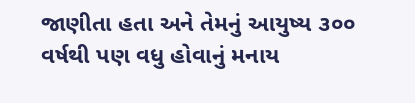જાણીતા હતા અને તેમનું આયુષ્ય ૩૦૦ વર્ષથી પણ વધુ હોવાનું મનાય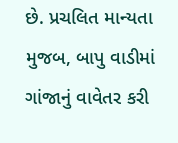છે. પ્રચલિત માન્યતા મુજબ, બાપુ વાડીમાં ગાંજાનું વાવેતર કરી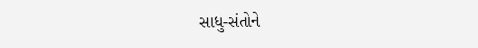સાધુ-સંતોને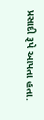પ્રસાદી રૂપે આપતા હતા.